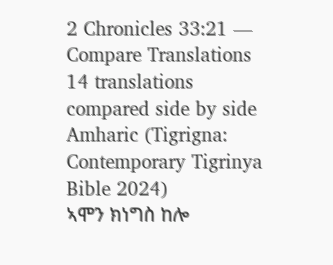2 Chronicles 33:21 — Compare Translations
14 translations compared side by side
Amharic (Tigrigna: Contemporary Tigrinya Bible 2024)
ኣሞን ክነግስ ከሎ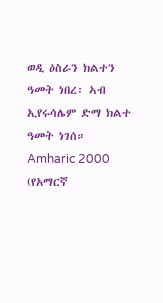ወዲ ዕስራን ክልተን ዓመት ነበረ፡ ኣብ ኢየሩሳሌም ድማ ክልተ ዓመት ነገሰ።
Amharic 2000 (የአማርኛ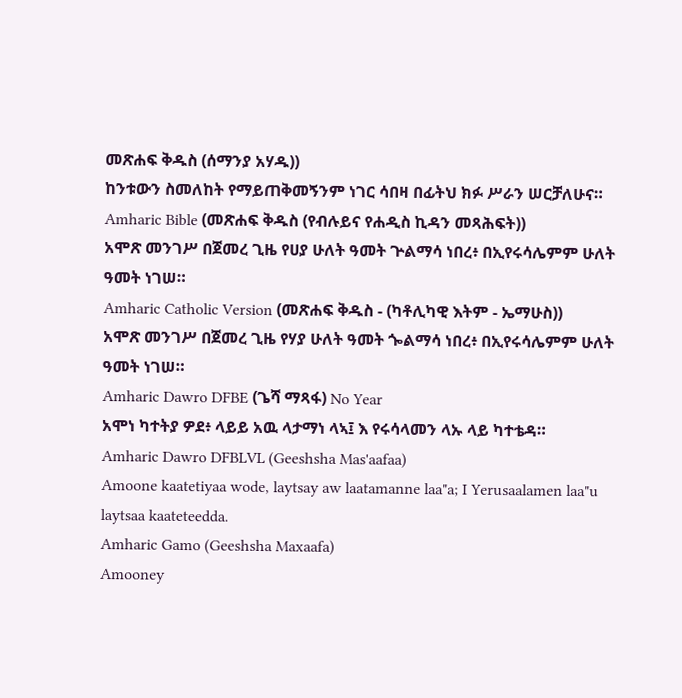መጽሐፍ ቅዱስ (ሰማንያ አሃዱ))
ከንቱውን ስመለከት የማይጠቅመኝንም ነገር ሳበዛ በፊትህ ክፉ ሥራን ሠርቻለሁና።
Amharic Bible (መጽሐፍ ቅዱስ (የብሉይና የሐዲስ ኪዳን መጻሕፍት))
አሞጽ መንገሥ በጀመረ ጊዜ የሀያ ሁለት ዓመት ጕልማሳ ነበረ፥ በኢየሩሳሌምም ሁለት ዓመት ነገሠ።
Amharic Catholic Version (መጽሐፍ ቅዱስ - (ካቶሊካዊ እትም - ኤማሁስ))
አሞጽ መንገሥ በጀመረ ጊዜ የሃያ ሁለት ዓመት ጐልማሳ ነበረ፥ በኢየሩሳሌምም ሁለት ዓመት ነገሠ።
Amharic Dawro DFBE (ጌሻ ማጻፋ) No Year
አሞነ ካተትያ ዎደ፥ ላይይ አዉ ላታማነ ላኣ፤ እ የሩሳላመን ላኡ ላይ ካተቴዳ።
Amharic Dawro DFBLVL (Geeshsha Mas'aafaa)
Amoone kaatetiyaa wode, laytsay aw laatamanne laa"a; I Yerusaalamen laa"u laytsaa kaateteedda.
Amharic Gamo (Geeshsha Maxaafa)
Amooney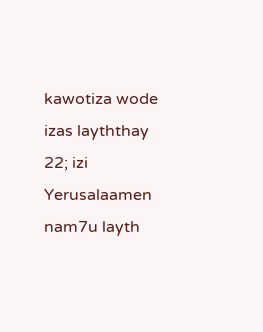kawotiza wode izas layththay 22; izi Yerusalaamen nam7u layth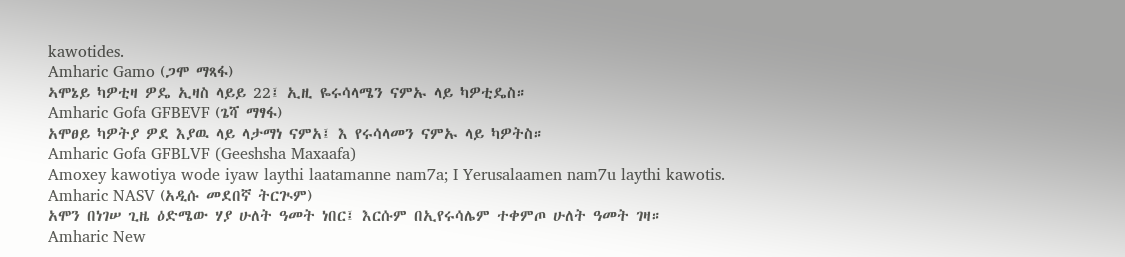kawotides.
Amharic Gamo (ጋሞ ማጻፋ)
ኣሞኔይ ካዎቲዛ ዎዴ ኢዛስ ላይይ 22፤ ኢዚ ዬሩሳላሜን ናምኡ ላይ ካዎቲዴስ።
Amharic Gofa GFBEVF (ጌሻ ማፃፋ)
አሞፀይ ካዎትያ ዎደ እያዉ ላይ ላታማነ ናምአ፤ እ የሩሳላመን ናምኡ ላይ ካዎትስ።
Amharic Gofa GFBLVF (Geeshsha Maxaafa)
Amoxey kawotiya wode iyaw laythi laatamanne nam7a; I Yerusalaamen nam7u laythi kawotis.
Amharic NASV (አዲሱ መደበኛ ትርጒም)
አሞን በነገሠ ጊዜ ዕድሜው ሃያ ሁለት ዓመት ነበር፤ እርሱም በኢየሩሳሌም ተቀምጦ ሁለት ዓመት ገዛ።
Amharic New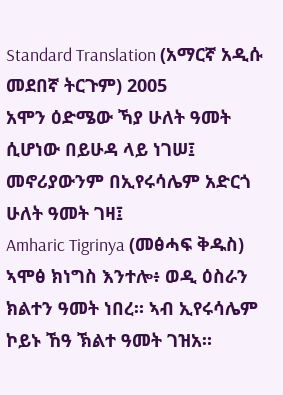Standard Translation (አማርኛ አዲሱ መደበኛ ትርጉም) 2005
አሞን ዕድሜው ኻያ ሁለት ዓመት ሲሆነው በይሁዳ ላይ ነገሠ፤ መኖሪያውንም በኢየሩሳሌም አድርጎ ሁለት ዓመት ገዛ፤
Amharic Tigrinya (መፅሓፍ ቅዱስ)
ኣሞፅ ክነግስ እንተሎ፥ ወዲ ዕስራን ክልተን ዓመት ነበረ። ኣብ ኢየሩሳሌም ኮይኑ ኸዓ ኽልተ ዓመት ገዝአ።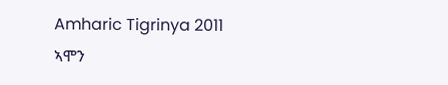Amharic Tigrinya 2011
ኣሞን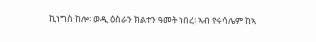ኪነግስ ከሎ፡ ወዲ ዕስራን ክልተን ዓመት ነበረ፡ ኣብ የሩሳሌም ከኣ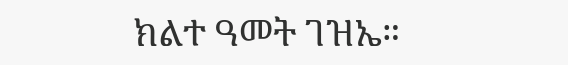ክልተ ዓመት ገዝኤ።